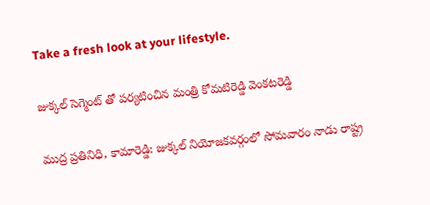Take a fresh look at your lifestyle.

జుక్కల్ సెగ్మెంట్ తో పర్యటించిన మంత్రి కోమటిరెడ్డి వెంకటరెడ్డి

ముద్ర ప్రతినిధి, కామారెడ్డి: జుక్కల్ నియోజకవర్గంలో సోమవారం నాడు రాష్ట్ర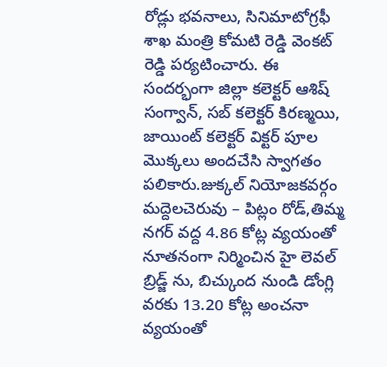రోడ్లు భవనాలు, సినిమాటోగ్రఫీ శాఖ మంత్రి కోమటి రెడ్డి వెంకట్ రెడ్డి పర్యటించారు. ఈ సందర్భంగా జిల్లా కలెక్టర్ ఆశిష్ సంగ్వాన్, సబ్ కలెక్టర్ కిరణ్మయి, జాయింట్ కలెక్టర్ విక్టర్ పూల మొక్కలు అందచేసి స్వాగతం పలికారు.జుక్కల్ నియోజకవర్గం మద్దెలచెరువు – పిట్లం రోడ్,తిమ్మ నగర్ వద్ద 4.86 కోట్ల వ్యయంతో నూతనంగా నిర్మించిన హై లెవల్ బ్రిడ్జ్ ను, బిచ్కుంద నుండి డోంగ్లి వరకు 13.20 కోట్ల అంచనా వ్యయంతో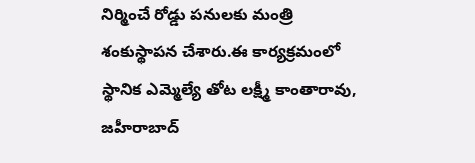నిర్మించే రోడ్డు పనులకు మంత్రి శంకుస్థాపన చేశారు.ఈ కార్యక్రమంలో స్థానిక ఎమ్మెల్యే తోట లక్ష్మీ కాంతారావు, జహీరాబాద్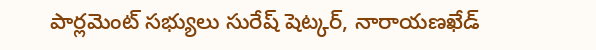పార్లమెంట్ సభ్యులు సురేష్ షెట్కర్, నారాయణఖేడ్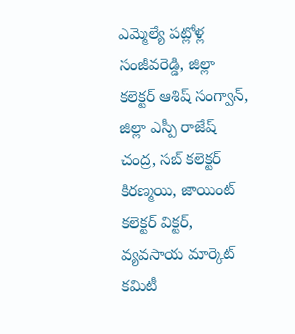ఎమ్మెల్యే పట్లోళ్ల సంజీవరెడ్డి, జిల్లా కలెక్టర్ ఆశిష్ సంగ్వాన్, జిల్లా ఎస్పీ రాజేష్ చంద్ర, సబ్ కలెక్టర్ కిరణ్మయి, జాయింట్ కలెక్టర్ విక్టర్, వ్యవసాయ మార్కెట్ కమిటీ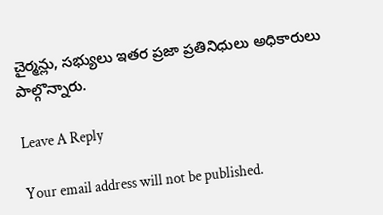చైర్మన్లు, సభ్యులు ఇతర ప్రజా ప్రతినిధులు అధికారులు పాల్గొన్నారు.

Leave A Reply

Your email address will not be published.